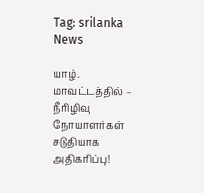Tag: srilanka News

யாழ். மாவட்டத்தில் – நீரிழிவு நோயாளர்கள் சடுதியாக அதிகரிப்பு!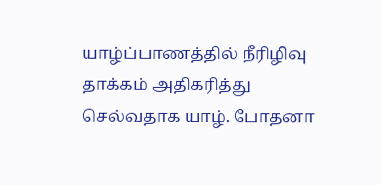யாழ்ப்பாணத்தில் நீரிழிவு தாக்கம் அதிகரித்து செல்வதாக யாழ். போதனா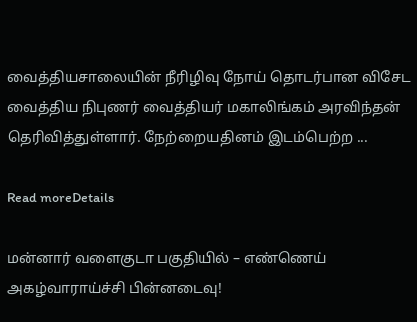வைத்தியசாலையின் நீரிழிவு நோய் தொடர்பான விசேட வைத்திய நிபுணர் வைத்தியர் மகாலிங்கம் அரவிந்தன் தெரிவித்துள்ளார். நேற்றையதினம் இடம்பெற்ற ...

Read moreDetails

மன்னார் வளைகுடா பகுதியில் – எண்ணெய் அகழ்வாராய்ச்சி பின்னடைவு!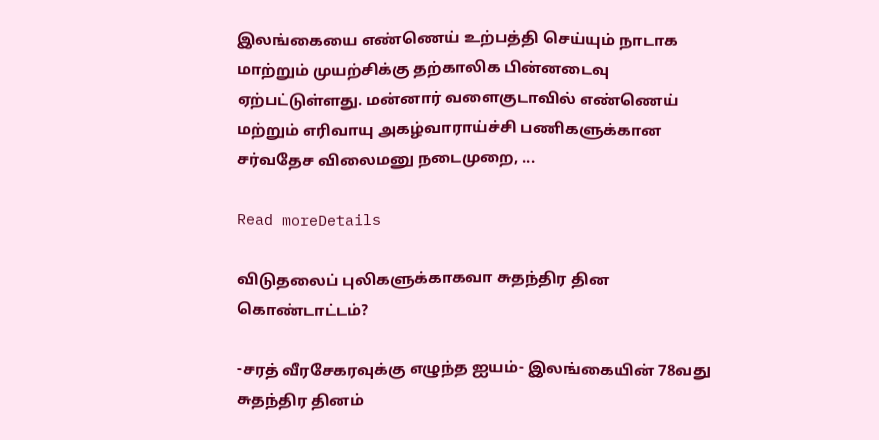இலங்கையை எண்ணெய் உற்பத்தி செய்யும் நாடாக மாற்றும் முயற்சிக்கு தற்காலிக பின்னடைவு ஏற்பட்டுள்ளது. மன்னார் வளைகுடாவில் எண்ணெய் மற்றும் எரிவாயு அகழ்வாராய்ச்சி பணிகளுக்கான சர்வதேச விலைமனு நடைமுறை, ...

Read moreDetails

விடுதலைப் புலிகளுக்காகவா சுதந்திர தின கொண்டாட்டம்?

-சரத் வீரசேகரவுக்கு எழுந்த ஐயம்- இலங்கையின் 78வது சுதந்திர தினம்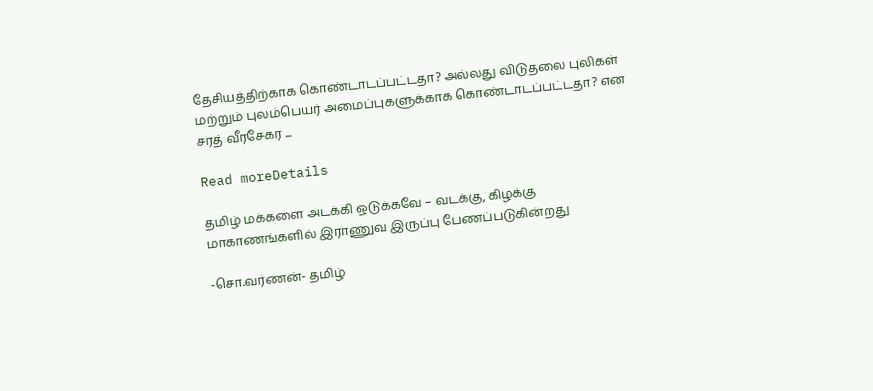தேசியத்திற்காக கொண்டாடப்பட்டதா? அல்லது விடுதலை புலிகள் மற்றும் புலம்பெயர் அமைப்புகளுக்காக கொண்டாடப்பட்டதா? என சரத் வீரசேகர ...

Read moreDetails

தமிழ் மக்களை அடக்கி ஒடுக்கவே – வடக்கு, கிழக்கு மாகாணங்களில் இராணுவ இருப்பு பேணப்படுகின்றது

-சொ.வர்ணன்- தமிழ்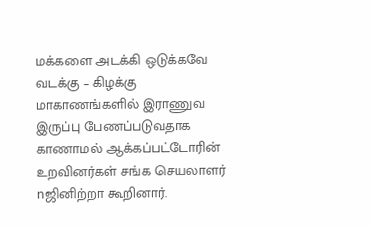மக்களை அடக்கி ஒடுக்கவே வடக்கு – கிழக்கு மாகாணங்களில் இராணுவ இருப்பு பேணப்படுவதாக காணாமல் ஆக்கப்பட்டோரின் உறவினர்கள் சங்க செயலாளர் nஜினிற்றா கூறினார்.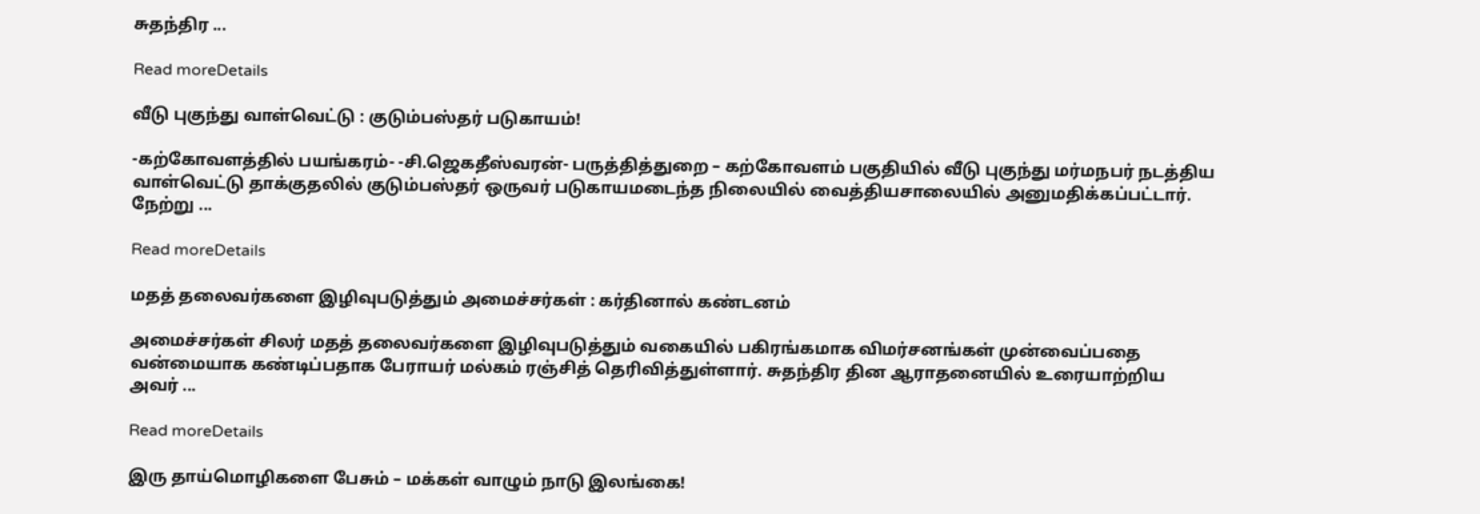சுதந்திர ...

Read moreDetails

வீடு புகுந்து வாள்வெட்டு : குடும்பஸ்தர் படுகாயம்!

-கற்கோவளத்தில் பயங்கரம்- -சி.ஜெகதீஸ்வரன்- பருத்தித்துறை – கற்கோவளம் பகுதியில் வீடு புகுந்து மர்மநபர் நடத்திய வாள்வெட்டு தாக்குதலில் குடும்பஸ்தர் ஒருவர் படுகாயமடைந்த நிலையில் வைத்தியசாலையில் அனுமதிக்கப்பட்டார். நேற்று ...

Read moreDetails

மதத் தலைவர்களை இழிவுபடுத்தும் அமைச்சர்கள் : கர்தினால் கண்டனம்

அமைச்சர்கள் சிலர் மதத் தலைவர்களை இழிவுபடுத்தும் வகையில் பகிரங்கமாக விமர்சனங்கள் முன்வைப்பதை வன்மையாக கண்டிப்பதாக பேராயர் மல்கம் ரஞ்சித் தெரிவித்துள்ளார். சுதந்திர தின ஆராதனையில் உரையாற்றிய அவர் ...

Read moreDetails

இரு தாய்மொழிகளை பேசும் – மக்கள் வாழும் நாடு இலங்கை!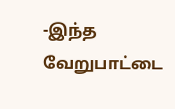-இந்த வேறுபாட்டை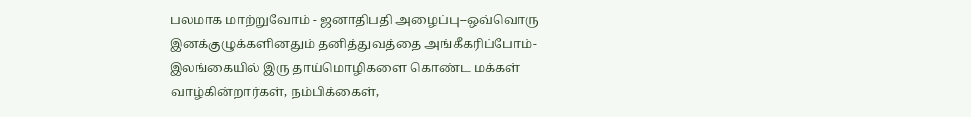பலமாக மாற்றுவோம் - ஜனாதிபதி அழைப்பு--ஒவ்வொரு இனக்குழுக்களினதும் தனித்துவத்தை அங்கீகரிப்போம்- இலங்கையில் இரு தாய்மொழிகளை கொண்ட மக்கள் வாழ்கின்றார்கள், நம்பிக்கைள்,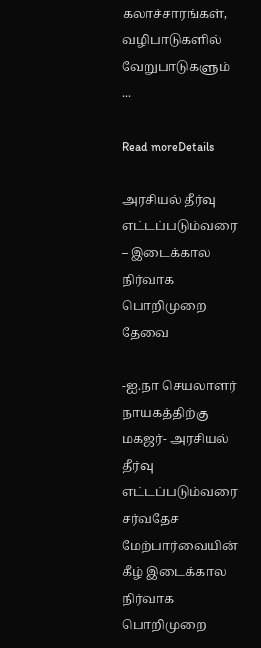கலாச்சாரங்கள், வழிபாடுகளில் வேறுபாடுகளும் ...

Read moreDetails

அரசியல் தீர்வு எட்டப்படும்வரை – இடைக்கால நிர்வாக பொறிமுறை தேவை

-ஐ.நா செயலாளர் நாயகத்திற்கு மகஜர்- அரசியல் தீர்வு எட்டப்படும்வரை சர்வதேச மேற்பார்வையின் கீழ் இடைக்கால நிர்வாக பொறிமுறை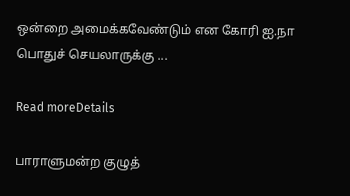ஒன்றை அமைக்கவேண்டும் என கோரி ஐ.நா பொதுச் செயலாருக்கு ...

Read moreDetails

பாராளுமன்ற குழுத்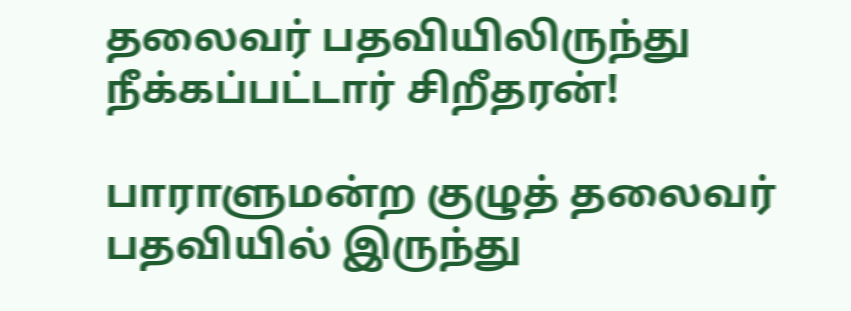தலைவர் பதவியிலிருந்து நீக்கப்பட்டார் சிறீதரன்!

பாராளுமன்ற குழுத் தலைவர் பதவியில் இருந்து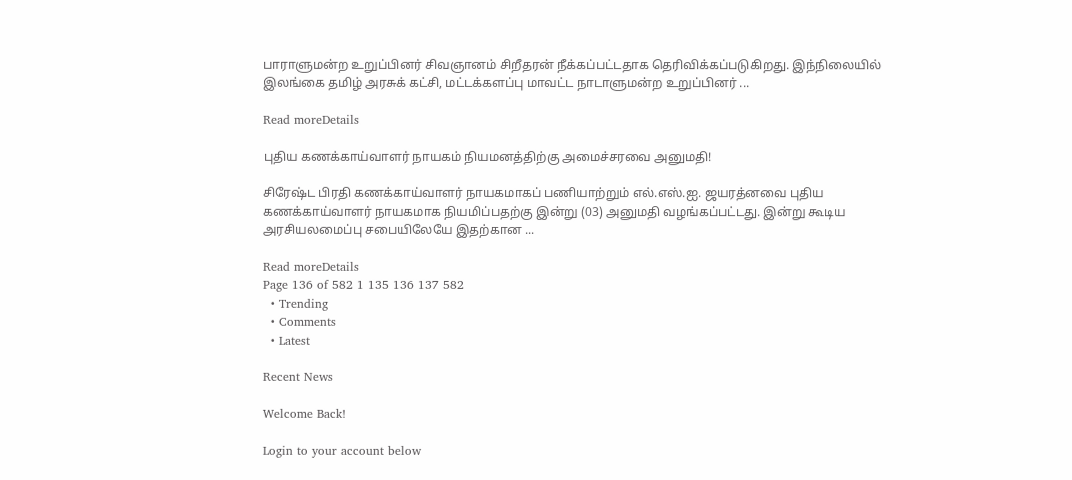பாராளுமன்ற உறுப்பினர் சிவஞானம் சிறீதரன் நீக்கப்பட்டதாக தெரிவிக்கப்படுகிறது. இந்நிலையில் இலங்கை தமிழ் அரசுக் கட்சி, மட்டக்களப்பு மாவட்ட நாடாளுமன்ற உறுப்பினர் ...

Read moreDetails

புதிய கணக்காய்வாளர் நாயகம் நியமனத்திற்கு அமைச்சரவை அனுமதி!

சிரேஷ்ட பிரதி கணக்காய்வாளர் நாயகமாகப் பணியாற்றும் எல்.எஸ்.ஐ. ஜயரத்னவை புதிய கணக்காய்வாளர் நாயகமாக நியமிப்பதற்கு இன்று (03) அனுமதி வழங்கப்பட்டது. இன்று கூடிய அரசியலமைப்பு சபையிலேயே இதற்கான ...

Read moreDetails
Page 136 of 582 1 135 136 137 582
  • Trending
  • Comments
  • Latest

Recent News

Welcome Back!

Login to your account below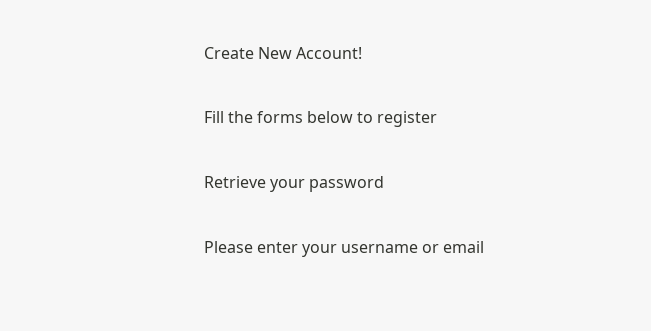Create New Account!

Fill the forms below to register

Retrieve your password

Please enter your username or email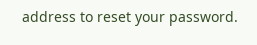address to reset your password.